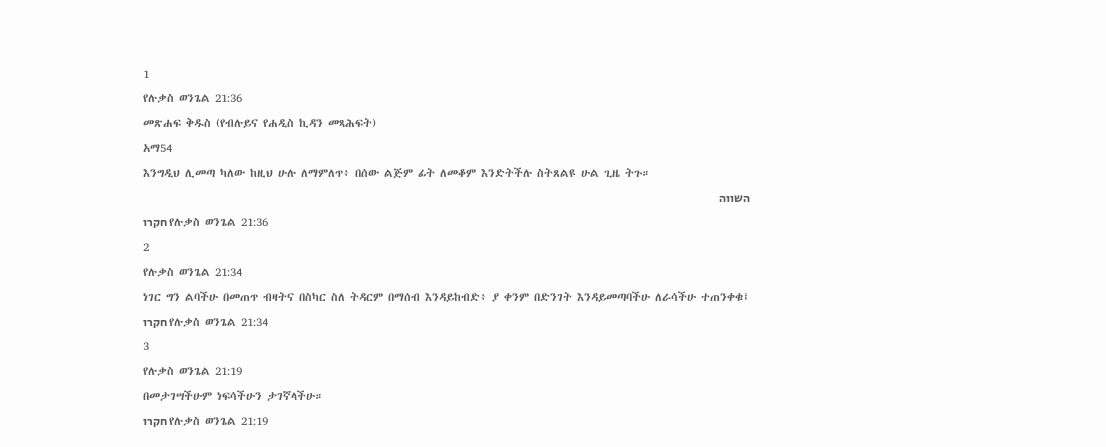1
የሉቃስ ወንጌል 21:36
መጽሐፍ ቅዱስ (የብሉይና የሐዲስ ኪዳን መጻሕፍት)
አማ54
እንግዲህ ሊመጣ ካለው ከዚህ ሁሉ ለማምለጥ፥ በሰው ልጅም ፊት ለመቆም እንድትችሉ ስትጸልዩ ሁል ጊዜ ትጉ።
השווה
חקרו የሉቃስ ወንጌል 21:36
2
የሉቃስ ወንጌል 21:34
ነገር ግን ልባችሁ በመጠጥ ብዛትና በስካር ስለ ትዳርም በማሰብ እንዳይከብድ፥ ያ ቀንም በድንገት እንዳይመጣባችሁ ለራሳችሁ ተጠንቀቁ፤
חקרו የሉቃስ ወንጌል 21:34
3
የሉቃስ ወንጌል 21:19
በመታገሣችሁም ነፍሳችሁን ታገኛላችሁ።
חקרו የሉቃስ ወንጌል 21:19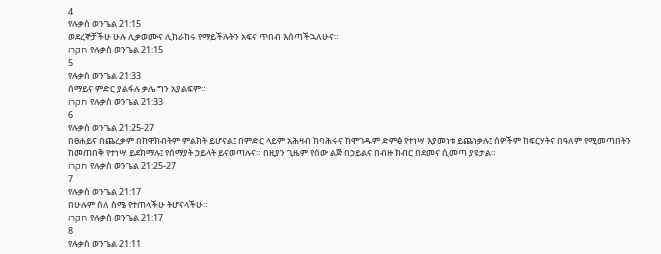4
የሉቃስ ወንጌል 21:15
ወደረኞቻችሁ ሁሉ ሊቃወሙና ሊከራከሩ የማይችሉትን አፍና ጥበብ እሰጣችኋለሁና።
חקרו የሉቃስ ወንጌል 21:15
5
የሉቃስ ወንጌል 21:33
ሰማይና ምድር ያልፋሉ ቃሌ ግን አያልፍም።
חקרו የሉቃስ ወንጌል 21:33
6
የሉቃስ ወንጌል 21:25-27
በፀሐይና በጨረቃም በከዋክብትም ምልክት ይሆናል፤ በምድር ላይም አሕዛብ ከባሕሩና ከሞገዱም ድምፅ የተነሣ እያመነቱ ይጨነቃሉ፤ ሰዎችም ከፍርሃትና በዓለም የሚመጣበትን ከመጠበቅ የተነሣ ይደክማሉ፤ የሰማያት ኃይላት ይናወጣሉና። በዚያን ጊዜም የሰው ልጅ በኃይልና በብዙ ክብር በደመና ሲመጣ ያዩታል።
חקרו የሉቃስ ወንጌል 21:25-27
7
የሉቃስ ወንጌል 21:17
በሁሉም ስለ ስሜ የተጠላችሁ ትሆናላችሁ።
חקרו የሉቃስ ወንጌል 21:17
8
የሉቃስ ወንጌል 21:11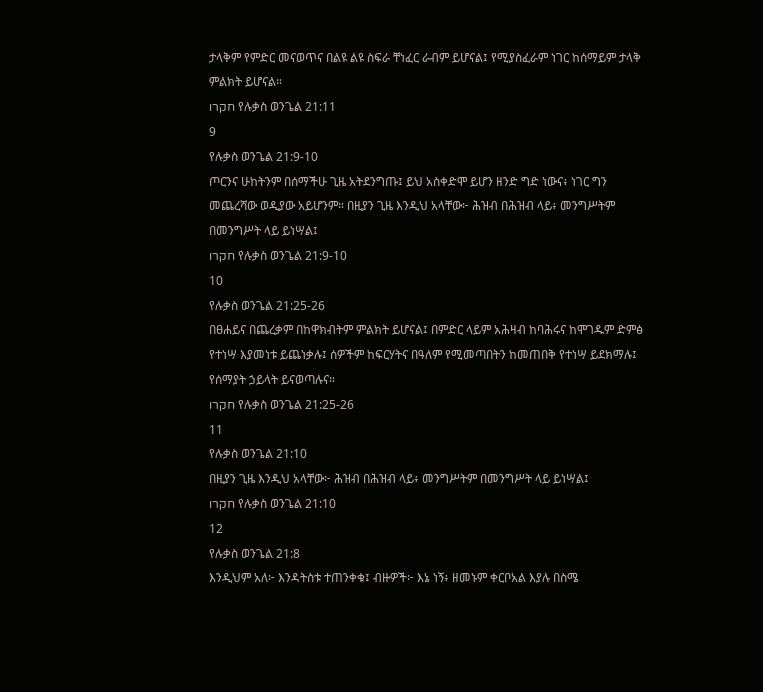ታላቅም የምድር መናወጥና በልዩ ልዩ ስፍራ ቸነፈር ራብም ይሆናል፤ የሚያስፈራም ነገር ከሰማይም ታላቅ ምልክት ይሆናል።
חקרו የሉቃስ ወንጌል 21:11
9
የሉቃስ ወንጌል 21:9-10
ጦርንና ሁከትንም በሰማችሁ ጊዜ አትደንግጡ፤ ይህ አስቀድሞ ይሆን ዘንድ ግድ ነውና፥ ነገር ግን መጨረሻው ወዲያው አይሆንም። በዚያን ጊዜ እንዲህ አላቸው፦ ሕዝብ በሕዝብ ላይ፥ መንግሥትም በመንግሥት ላይ ይነሣል፤
חקרו የሉቃስ ወንጌል 21:9-10
10
የሉቃስ ወንጌል 21:25-26
በፀሐይና በጨረቃም በከዋክብትም ምልክት ይሆናል፤ በምድር ላይም አሕዛብ ከባሕሩና ከሞገዱም ድምፅ የተነሣ እያመነቱ ይጨነቃሉ፤ ሰዎችም ከፍርሃትና በዓለም የሚመጣበትን ከመጠበቅ የተነሣ ይደክማሉ፤ የሰማያት ኃይላት ይናወጣሉና።
חקרו የሉቃስ ወንጌል 21:25-26
11
የሉቃስ ወንጌል 21:10
በዚያን ጊዜ እንዲህ አላቸው፦ ሕዝብ በሕዝብ ላይ፥ መንግሥትም በመንግሥት ላይ ይነሣል፤
חקרו የሉቃስ ወንጌል 21:10
12
የሉቃስ ወንጌል 21:8
እንዲህም አለ፦ እንዳትስቱ ተጠንቀቁ፤ ብዙዎች፦ እኔ ነኝ፥ ዘመኑም ቀርቦአል እያሉ በስሜ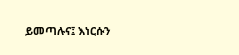ይመጣሉና፤ እነርሱን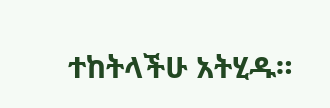ተከትላችሁ አትሂዱ።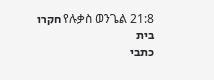חקרו የሉቃስ ወንጌል 21:8
בית
כתבי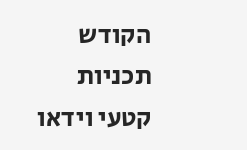הקודש
תכניות
קטעי וידאו